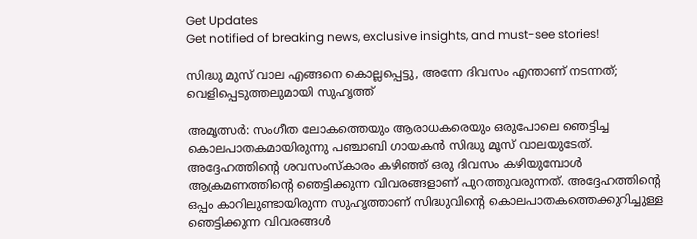Get Updates
Get notified of breaking news, exclusive insights, and must-see stories!

സിദ്ധു മുസ് വാല എങ്ങനെ കൊല്ലപ്പെട്ടു, അന്നേ ദിവസം എന്താണ് നടന്നത്; വെളിപ്പെടുത്തലുമായി സുഹൃത്ത്‌

അമൃത്സർ: സംഗീത ലോകത്തെയും ആരാധകരെയും ഒരുപോലെ ഞെട്ടിച്ച കൊലപാതകമായിരുന്നു പഞ്ചാബി ഗായകന്‍ സിദ്ധു മൂസ് വാലയുടേത്. അദ്ദേഹത്തിന്റെ ശവസംസ്‌കാരം കഴിഞ്ഞ് ഒരു ദിവസം കഴിയുമ്പോൾ ആക്രമണത്തിന്റെ ഞെട്ടിക്കുന്ന വിവരങ്ങളാണ് പുറത്തുവരുന്നത്. അദ്ദേഹത്തിന്റെ ഒപ്പം കാറിലുണ്ടായിരുന്ന സുഹൃത്താണ് സിദ്ധുവിന്റെ കൊലപാതകത്തെക്കുറിച്ചുള്ള ഞെട്ടിക്കുന്ന വിവരങ്ങൾ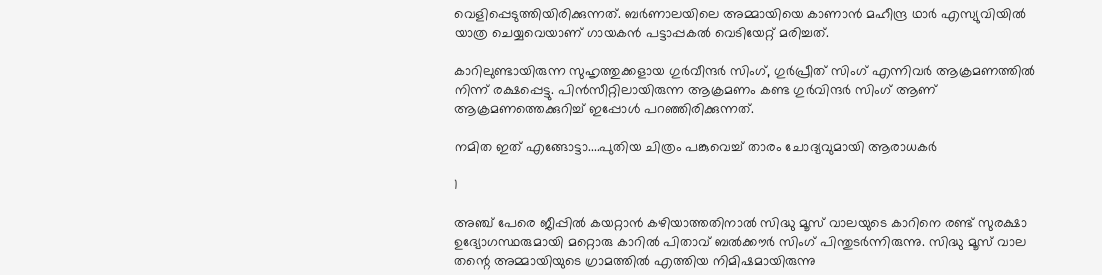വെളിപ്പെടുത്തിയിരിക്കുന്നത്. ബര്‍ണാലയിലെ അമ്മായിയെ കാണാന്‍ മഹീന്ദ്ര ഥാര്‍ എസ്യുവിയില്‍ യാത്ര ചെയ്യവെയാണ് ഗായകന്‍ പട്ടാപ്പകല്‍ വെടിയേറ്റ് മരിച്ചത്.

കാറിലുണ്ടായിരുന്ന സുഹൃത്തുക്കളായ ഗുർവീന്ദർ സിംഗ്, ഗുർപ്രീത് സിംഗ് എന്നിവർ ആക്രമണത്തിൽ നിന്ന് രക്ഷപ്പെട്ടു. പിൻസീറ്റിലായിരുന്ന ആക്രമണം കണ്ട ഗുർവിന്ദർ സിംഗ് ആണ് ആക്രമണത്തെക്കുറിച്ച് ഇപ്പോൾ പറഞ്ഞിരിക്കുന്നത്.

നമിത ഇത് എങ്ങോട്ടാ....പുതിയ ചിത്രം പങ്കുവെച്ച് താരം ചോദ്യവുമായി ആരാധകർ

1

അഞ്ച് പേരെ ജീപ്പിൽ കയറ്റാൻ കഴിയാത്തതിനാൽ സിദ്ധു മൂസ് വാലയുടെ കാറിനെ രണ്ട് സുരക്ഷാ ഉദ്യോഗസ്ഥരുമായി മറ്റൊരു കാറിൽ പിതാവ് ബൽക്കൗർ സിംഗ് പിന്തുടർന്നിരുന്നു. സിദ്ധു മൂസ് വാല തന്റെ അമ്മായിയുടെ ഗ്രാമത്തിൽ എത്തിയ നിമിഷമായിരുന്നു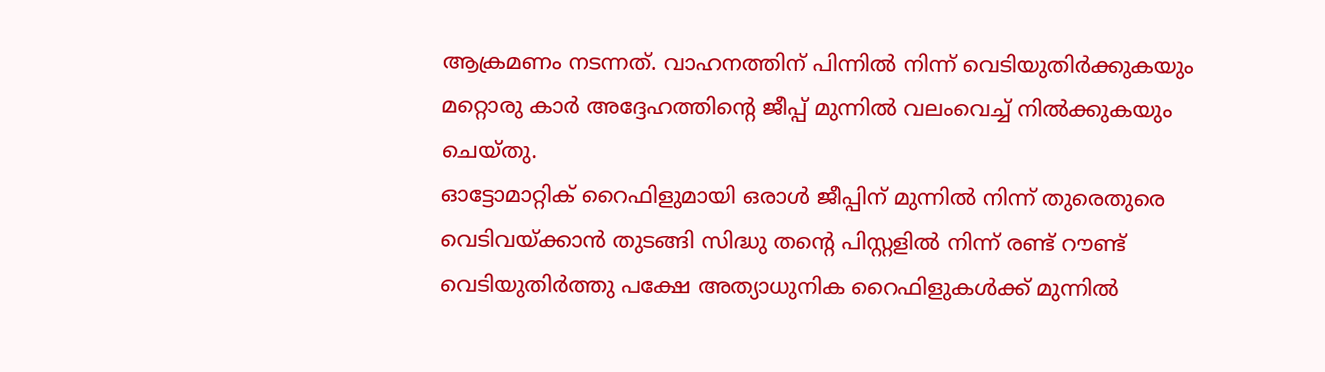ആക്രമണം നടന്നത്. വാഹനത്തിന് പിന്നിൽ നിന്ന് വെടിയുതിർക്കുകയും മറ്റൊരു കാർ അദ്ദേഹത്തിന്റെ ജീപ്പ് മുന്നിൽ വലംവെച്ച് നിൽക്കുകയും ചെയ്തു.
ഓട്ടോമാറ്റിക് റൈഫിളുമായി ഒരാൾ ജീപ്പിന് മുന്നിൽ നിന്ന് തുരെതുരെ വെടിവയ്ക്കാൻ തുടങ്ങി സിദ്ധു തന്റെ പിസ്റ്റളിൽ നിന്ന് രണ്ട് റൗണ്ട് വെടിയുതിർത്തു പക്ഷേ അത്യാധുനിക റൈഫിളുകൾക്ക് മുന്നിൽ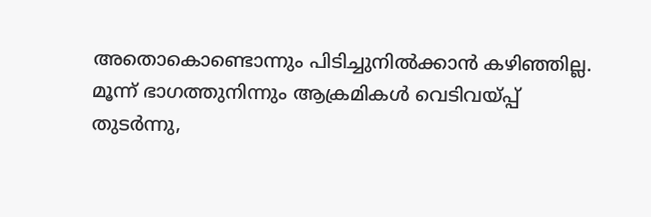അതൊകൊണ്ടൊന്നും പിടിച്ചുനിൽക്കാൻ കഴിഞ്ഞില്ല.
മൂന്ന് ഭാഗത്തുനിന്നും ആക്രമികൾ വെടിവയ്പ്പ് തുടർന്നു,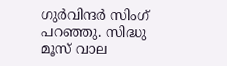ഗുർവിന്ദർ സിംഗ് പറഞ്ഞു. സിദ്ധു മൂസ് വാല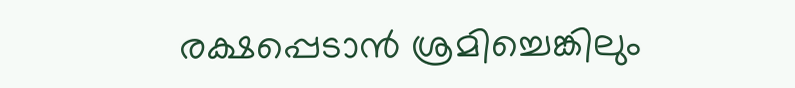രക്ഷപ്പെടാൻ ശ്രമിച്ചെങ്കിലും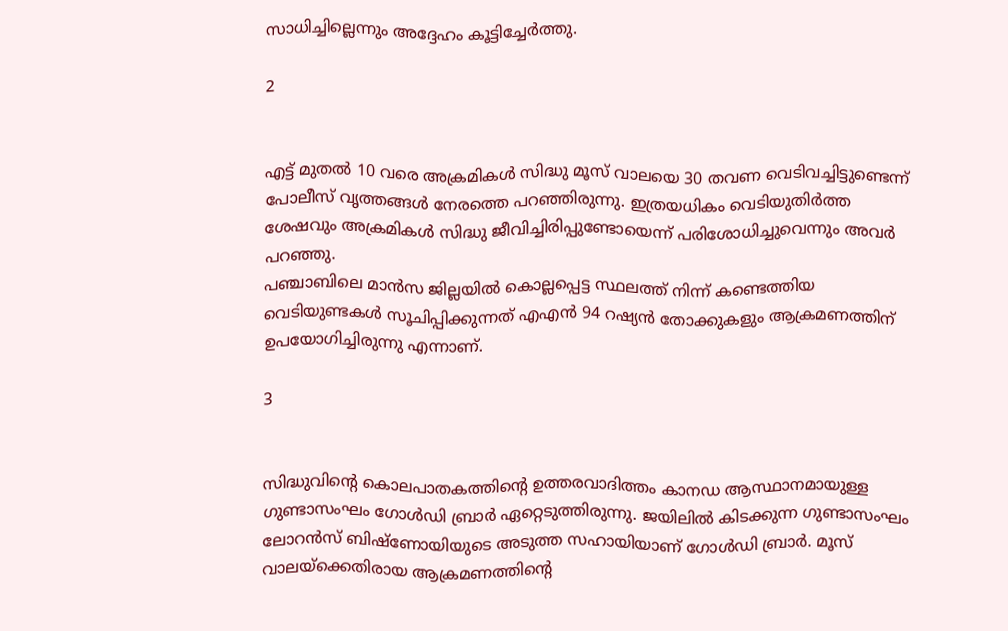സാധിച്ചില്ലെന്നും അദ്ദേഹം കൂട്ടിച്ചേർത്തു.

2


എട്ട് മുതൽ 10 വരെ അക്രമികൾ സിദ്ധു മൂസ് വാലയെ 30 തവണ വെടിവച്ചിട്ടുണ്ടെന്ന് പോലീസ് വൃത്തങ്ങൾ നേരത്തെ പറഞ്ഞിരുന്നു. ഇത്രയധികം വെടിയുതിർത്ത ശേഷവും അക്രമികൾ സിദ്ധു ജീവിച്ചിരിപ്പുണ്ടോയെന്ന് പരിശോധിച്ചുവെന്നും അവർ പറഞ്ഞു.
പഞ്ചാബിലെ മാൻസ ജില്ലയിൽ കൊല്ലപ്പെട്ട സ്ഥലത്ത് നിന്ന് കണ്ടെത്തിയ വെടിയുണ്ടകൾ സൂചിപ്പിക്കുന്നത് എഎൻ 94 റഷ്യൻ തോക്കുകളും ആക്രമണത്തിന് ഉപയോഗിച്ചിരുന്നു എന്നാണ്.

3


സിദ്ധുവിന്റെ കൊലപാതകത്തിന്റെ ഉത്തരവാദിത്തം കാനഡ ആസ്ഥാനമായുള്ള ഗുണ്ടാസംഘം ഗോള്‍ഡി ബ്രാര്‍ ഏറ്റെടുത്തിരുന്നു. ജയിലില്‍ കിടക്കുന്ന ഗുണ്ടാസംഘം ലോറന്‍സ് ബിഷ്ണോയിയുടെ അടുത്ത സഹായിയാണ് ഗോള്‍ഡി ബ്രാര്‍. മൂസ് വാലയ്ക്കെതിരായ ആക്രമണത്തിന്റെ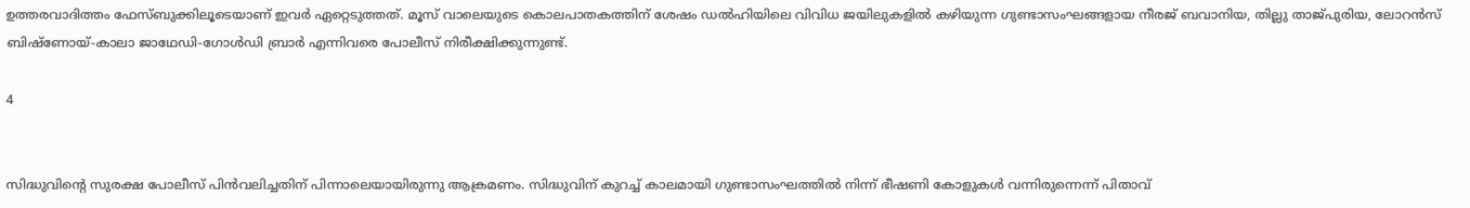ഉത്തരവാദിത്തം ഫേസ്ബുക്കിലൂടെയാണ് ഇവര്‍ ഏറ്റെടുത്തത്. മൂസ് വാലെയുടെ കൊലപാതകത്തിന് ശേഷം ഡല്‍ഹിയിലെ വിവിധ ജയിലുകളില്‍ കഴിയുന്ന ഗുണ്ടാസംഘങ്ങളായ നീരജ് ബവാനിയ, തില്ലു താജ്പുരിയ, ലോറന്‍സ് ബിഷ്ണോയ്-കാലാ ജാഥേഡി-ഗോള്‍ഡി ബ്രാര്‍ എന്നിവരെ പോലീസ് നിരീക്ഷിക്കുന്നുണ്ട്.

4


സിദ്ധുവിന്റെ സുരക്ഷ പോലീസ് പിൻവലിച്ചതിന് പിന്നാലെയായിരുന്നു ആക്രമണം. സിദ്ധുവിന് കുറച്ച് കാലമായി ഗുണ്ടാസംഘത്തില്‍ നിന്ന് ഭീഷണി കോളുകള്‍ വന്നിരുന്നെന്ന് പിതാവ്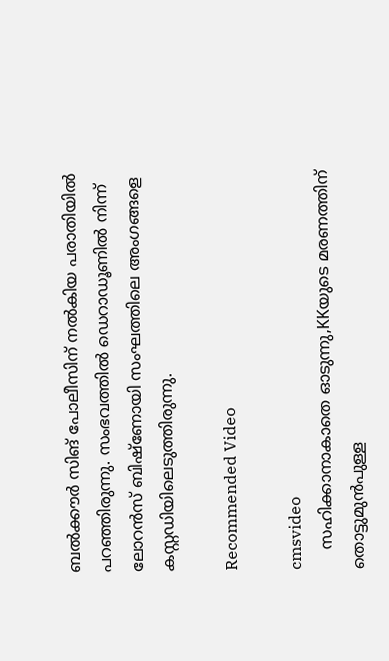ബല്‍ക്കൗര്‍ സിങ് പോലീസിന് നല്‍കിയ പരാതിയില്‍ പറഞ്ഞിരുന്നു. സംഭവത്തിൽ ഡെറാഡൂണില്‍ നിന്ന് ലോറന്‍സ് ബിഷ്ണോയി സംഘത്തിലെ അംഗങ്ങളെ കസ്റ്റഡിയിലെടുത്തിരുന്നു.

Recommended Video

cmsvideo
    സഹിക്കാനാകാതെ ഓടുന്നു,KKയുടെ മരണത്തിന് തൊട്ടുമുന്‍പുള്ള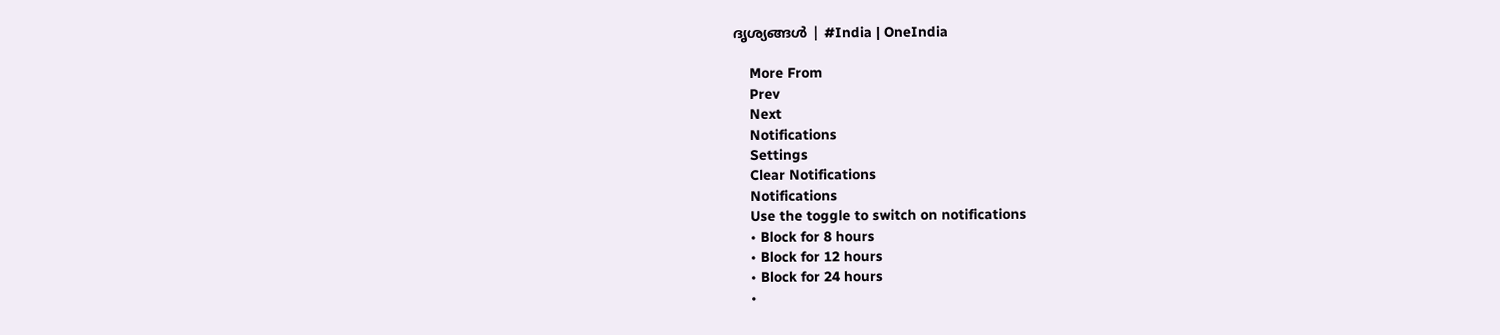ദൃശ്യങ്ങള്‍ | #India | OneIndia

    More From
    Prev
    Next
    Notifications
    Settings
    Clear Notifications
    Notifications
    Use the toggle to switch on notifications
    • Block for 8 hours
    • Block for 12 hours
    • Block for 24 hours
    •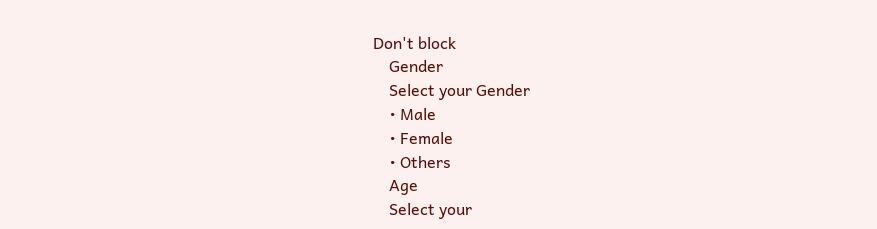Don't block
    Gender
    Select your Gender
    • Male
    • Female
    • Others
    Age
    Select your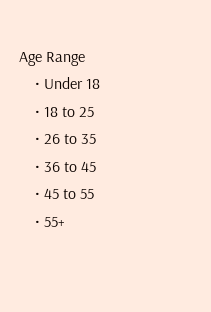Age Range
    • Under 18
    • 18 to 25
    • 26 to 35
    • 36 to 45
    • 45 to 55
    • 55+